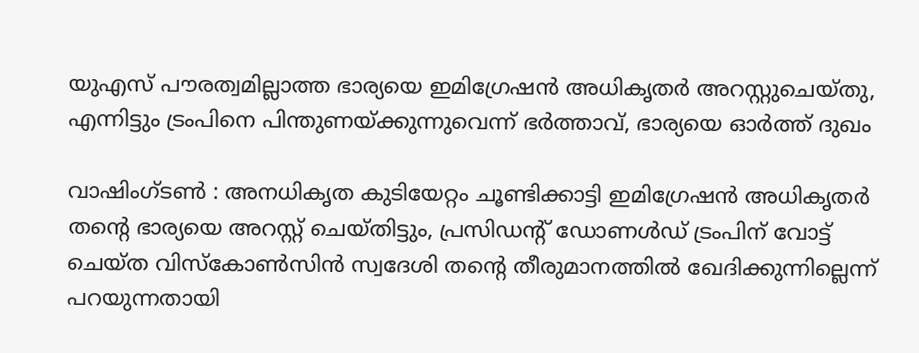യുഎസ് പൗരത്വമില്ലാത്ത ഭാര്യയെ ഇമിഗ്രേഷന്‍ അധികൃതര്‍ അറസ്റ്റുചെയ്തു, എന്നിട്ടും ട്രംപിനെ പിന്തുണയ്ക്കുന്നുവെന്ന് ഭര്‍ത്താവ്, ഭാര്യയെ ഓര്‍ത്ത് ദുഖം

വാഷിംഗ്ടണ്‍ : അനധികൃത കുടിയേറ്റം ചൂണ്ടിക്കാട്ടി ഇമിഗ്രേഷന്‍ അധികൃതര്‍ തന്റെ ഭാര്യയെ അറസ്റ്റ് ചെയ്തിട്ടും, പ്രസിഡന്റ് ഡോണള്‍ഡ് ട്രംപിന് വോട്ട് ചെയ്ത വിസ്‌കോണ്‍സിന്‍ സ്വദേശി തന്റെ തീരുമാനത്തില്‍ ഖേദിക്കുന്നില്ലെന്ന് പറയുന്നതായി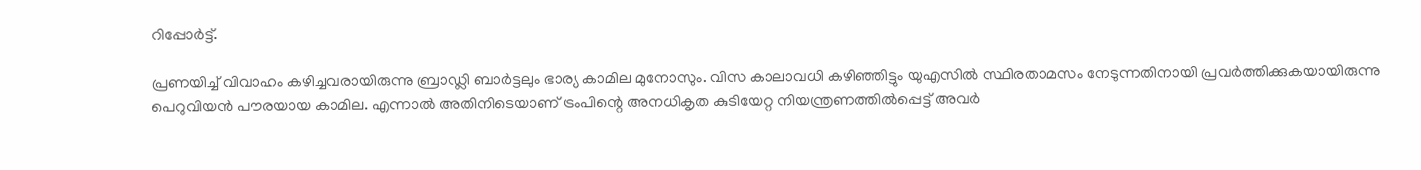റിപ്പോര്‍ട്ട്.

പ്രണയിച്ച് വിവാഹം കഴിച്ചവരായിരുന്നു ബ്രാഡ്ലി ബാര്‍ട്ടലും ഭാര്യ കാമില മുനോസും. വിസ കാലാവധി കഴിഞ്ഞിട്ടും യുഎസില്‍ സ്ഥിരതാമസം നേടുന്നതിനായി പ്രവര്‍ത്തിക്കുകയായിരുന്നു പെറുവിയന്‍ പൗരയായ കാമില. എന്നാല്‍ അതിനിടെയാണ് ട്രംപിന്റെ അനധികൃത കുടിയേറ്റ നിയന്ത്രണത്തില്‍പ്പെട്ട് അവര്‍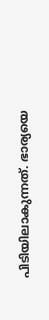പിടിയിലാകുന്നത്. ഭാര്യയെ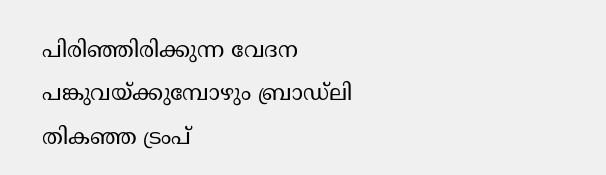പിരിഞ്ഞിരിക്കുന്ന വേദന പങ്കുവയ്ക്കുമ്പോഴും ബ്രാഡ്‌ലി തികഞ്ഞ ട്രംപ്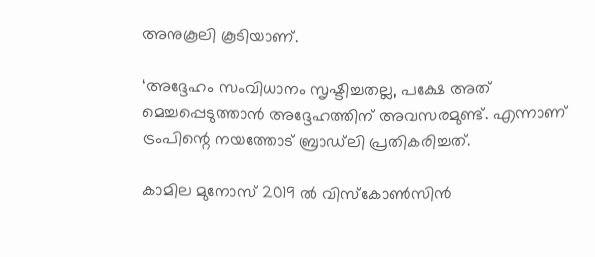അനുകൂലി കൂടിയാണ്.

‘അദ്ദേഹം സംവിധാനം സൃഷ്ടിച്ചതല്ല, പക്ഷേ അത് മെച്ചപ്പെടുത്താന്‍ അദ്ദേഹത്തിന് അവസരമുണ്ട്. എന്നാണ് ട്രംപിന്റെ നയത്തോട് ബ്രാഡ്‌ലി പ്രതികരിച്ചത്.

കാമില മുനോസ് 2019 ല്‍ വിസ്‌കോണ്‍സിന്‍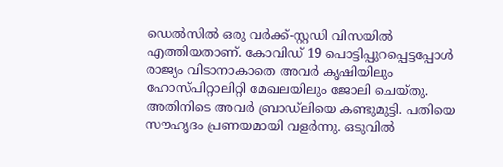ഡെല്‍സില്‍ ഒരു വര്‍ക്ക്-സ്റ്റഡി വിസയില്‍ എത്തിയതാണ്. കോവിഡ് 19 പൊട്ടിപ്പുറപ്പെട്ടപ്പോള്‍ രാജ്യം വിടാനാകാതെ അവര്‍ കൃഷിയിലും ഹോസ്പിറ്റാലിറ്റി മേഖലയിലും ജോലി ചെയ്തു. അതിനിടെ അവര്‍ ബ്രാഡ്‌ലിയെ കണ്ടുമുട്ടി. പതിയെ സൗഹൃദം പ്രണയമായി വളര്‍ന്നു. ഒടുവില്‍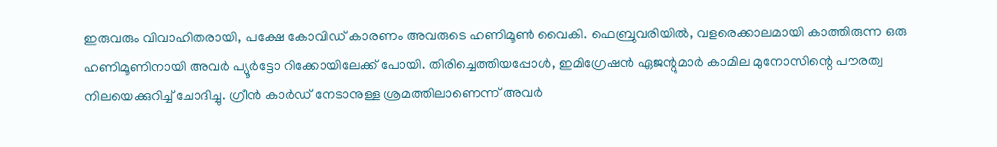ഇരുവരും വിവാഹിതരായി, പക്ഷേ കോവിഡ് കാരണം അവരുടെ ഹണിമൂണ്‍ വൈകി. ഫെബ്രുവരിയില്‍, വളരെക്കാലമായി കാത്തിരുന്ന ഒരു ഹണിമൂണിനായി അവര്‍ പ്യൂര്‍ട്ടോ റിക്കോയിലേക്ക് പോയി. തിരിച്ചെത്തിയപ്പോള്‍, ഇമിഗ്രേഷന്‍ ഏജന്റുമാര്‍ കാമില മുനോസിന്റെ പൗരത്വ നിലയെക്കുറിച്ച് ചോദിച്ചു. ഗ്രീന്‍ കാര്‍ഡ് നേടാനുള്ള ശ്രമത്തിലാണെന്ന് അവര്‍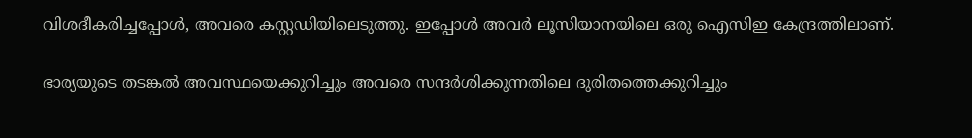വിശദീകരിച്ചപ്പോള്‍, അവരെ കസ്റ്റഡിയിലെടുത്തു. ഇപ്പോള്‍ അവര്‍ ലൂസിയാനയിലെ ഒരു ഐസിഇ കേന്ദ്രത്തിലാണ്.

ഭാര്യയുടെ തടങ്കല്‍ അവസ്ഥയെക്കുറിച്ചും അവരെ സന്ദര്‍ശിക്കുന്നതിലെ ദുരിതത്തെക്കുറിച്ചും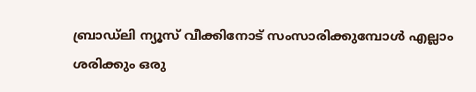ബ്രാഡ്‌ലി ന്യൂസ് വീക്കിനോട് സംസാരിക്കുമ്പോള്‍ എല്ലാം ശരിക്കും ഒരു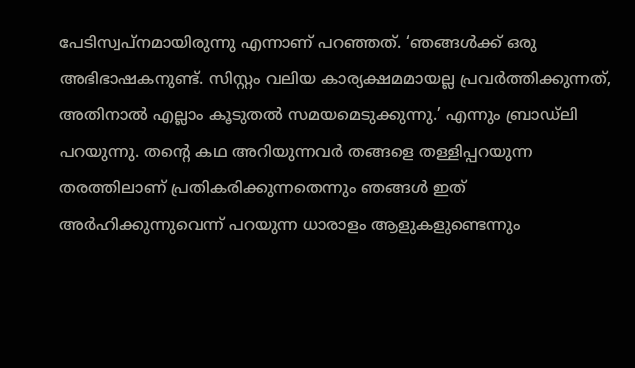പേടിസ്വപ്നമായിരുന്നു എന്നാണ് പറഞ്ഞത്. ‘ഞങ്ങള്‍ക്ക് ഒരു അഭിഭാഷകനുണ്ട്. സിസ്റ്റം വലിയ കാര്യക്ഷമമായല്ല പ്രവര്‍ത്തിക്കുന്നത്, അതിനാല്‍ എല്ലാം കൂടുതല്‍ സമയമെടുക്കുന്നു.’ എന്നും ബ്രാഡ്‌ലി പറയുന്നു. തന്റെ കഥ അറിയുന്നവര്‍ തങ്ങളെ തള്ളിപ്പറയുന്ന തരത്തിലാണ് പ്രതികരിക്കുന്നതെന്നും ഞങ്ങള്‍ ഇത് അര്‍ഹിക്കുന്നുവെന്ന് പറയുന്ന ധാരാളം ആളുകളുണ്ടെന്നും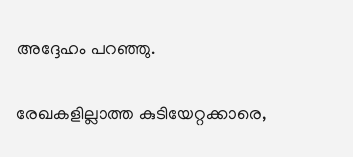അദ്ദേഹം പറഞ്ഞു.

രേഖകളില്ലാത്ത കുടിയേറ്റക്കാരെ,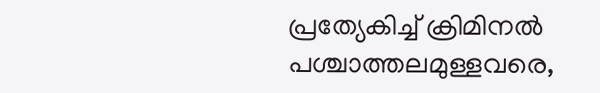പ്രത്യേകിച്ച് ക്രിമിനല്‍ പശ്ചാത്തലമുള്ളവരെ,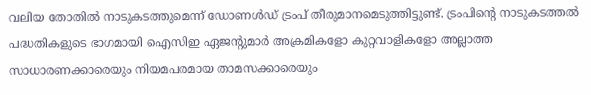വലിയ തോതില്‍ നാടുകടത്തുമെന്ന് ഡോണള്‍ഡ് ട്രംപ് തീരുമാനമെടുത്തിട്ടുണ്ട്. ട്രംപിന്റെ നാടുകടത്തല്‍ പദ്ധതികളുടെ ഭാഗമായി ഐസിഇ ഏജന്റുമാര്‍ അക്രമികളോ കുറ്റവാളികളോ അല്ലാത്ത സാധാരണക്കാരെയും നിയമപരമായ താമസക്കാരെയും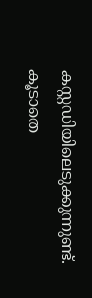കസ്റ്റഡിയിലെടുക്കുന്നുണ്ട്. കൂടാതെ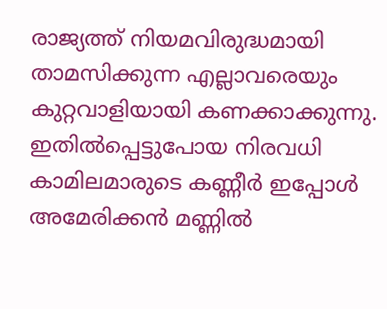രാജ്യത്ത് നിയമവിരുദ്ധമായി താമസിക്കുന്ന എല്ലാവരെയും കുറ്റവാളിയായി കണക്കാക്കുന്നു. ഇതില്‍പ്പെട്ടുപോയ നിരവധി കാമിലമാരുടെ കണ്ണീര്‍ ഇപ്പോള്‍ അമേരിക്കന്‍ മണ്ണില്‍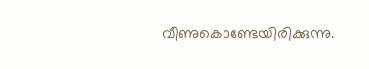വീണുകൊണ്ടേയിരിക്കുന്നു.